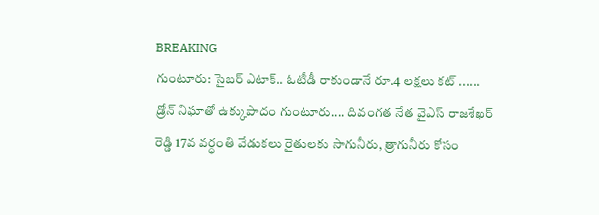BREAKING
గుంటూరు: సైబర్ ఎటాక్.. ఓటీడీ రాకుండానే రూ.4 లక్షలు కట్ ...... డ్రోన్ నిఘాతో ఉక్కుపాదం గుంటూరు.... దివంగత నేత వైఎస్ రాజశేఖర్ రెడ్డి 17వ వర్ధంతి వేడుకలు రైతులకు సాగునీరు, త్రాగునీరు కోసం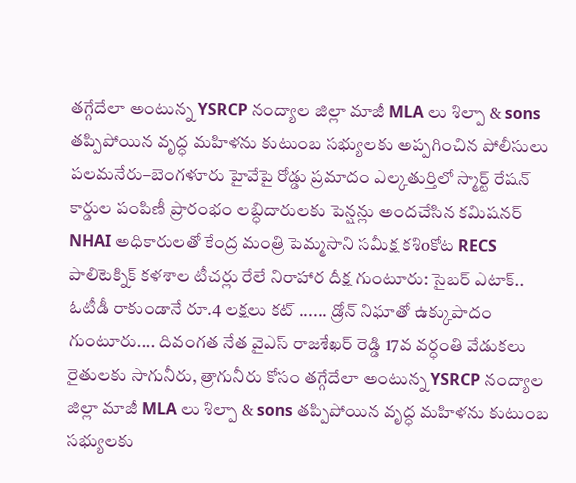తగ్గేదేలా అంటున్న YSRCP నంద్యాల జిల్లా మాజీ MLA లు శిల్పా & sons తప్పిపోయిన వృద్ధ మహిళను కుటుంబ సభ్యులకు అప్పగించిన పోలీసులు పలమనేరు–బెంగళూరు హైవేపై రోడ్డు ప్రమాదం ఎల్కతుర్తిలో స్మార్ట్ రేషన్ కార్డుల పంపిణీ ప్రారంభం లబ్ధిదారులకు పెన్షన్లు అందచేసిన కమిషనర్ NHAI అధికారులతో కేంద్ర మంత్రి పెమ్మసాని సమీక్ష కశిoకోట RECS పాలిటెక్నిక్ కళశాల టీచర్లు రేలే నిరాహార దీక్ష గుంటూరు: సైబర్ ఎటాక్.. ఓటీడీ రాకుండానే రూ.4 లక్షలు కట్ ...... డ్రోన్ నిఘాతో ఉక్కుపాదం గుంటూరు.... దివంగత నేత వైఎస్ రాజశేఖర్ రెడ్డి 17వ వర్ధంతి వేడుకలు రైతులకు సాగునీరు, త్రాగునీరు కోసం తగ్గేదేలా అంటున్న YSRCP నంద్యాల జిల్లా మాజీ MLA లు శిల్పా & sons తప్పిపోయిన వృద్ధ మహిళను కుటుంబ సభ్యులకు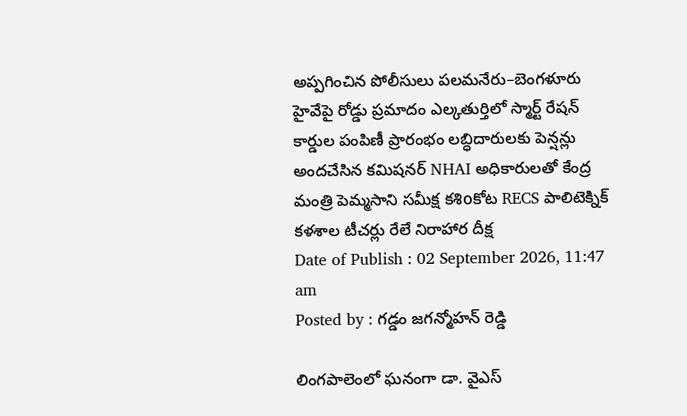అప్పగించిన పోలీసులు పలమనేరు–బెంగళూరు హైవేపై రోడ్డు ప్రమాదం ఎల్కతుర్తిలో స్మార్ట్ రేషన్ కార్డుల పంపిణీ ప్రారంభం లబ్ధిదారులకు పెన్షన్లు అందచేసిన కమిషనర్ NHAI అధికారులతో కేంద్ర మంత్రి పెమ్మసాని సమీక్ష కశిoకోట RECS పాలిటెక్నిక్ కళశాల టీచర్లు రేలే నిరాహార దీక్ష
Date of Publish : 02 September 2026, 11:47 am
Posted by : గడ్డం జగన్మోహన్ రెడ్డి

లింగపాలెంలో ఘనంగా డా. వైఎస్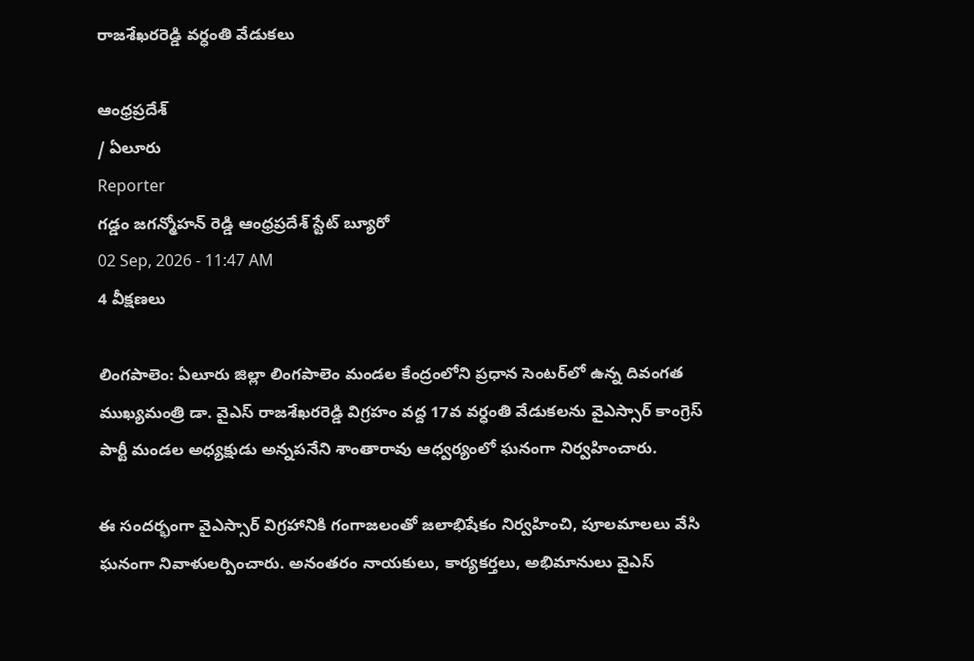రాజశేఖరరెడ్డి వర్ధంతి వేడుకలు

ఆంధ్రప్రదేశ్
/ ఏలూరు
Reporter
గడ్డం జగన్మోహన్ రెడ్డి ఆంధ్రప్రదేశ్ స్టేట్ బ్యూరో
02 Sep, 2026 - 11:47 AM
4 వీక్షణలు

లింగపాలెం: ఏలూరు జిల్లా లింగపాలెం మండల కేంద్రంలోని ప్రధాన సెంటర్‌లో ఉన్న దివంగత ముఖ్యమంత్రి డా. వైఎస్ రాజశేఖరరెడ్డి విగ్రహం వద్ద 17వ వర్ధంతి వేడుకలను వైఎస్సార్ కాంగ్రెస్ పార్టీ మండల అధ్యక్షుడు అన్నపనేని శాంతారావు ఆధ్వర్యంలో ఘనంగా నిర్వహించారు.

ఈ సందర్భంగా వైఎస్సార్ విగ్రహానికి గంగాజలంతో జలాభిషేకం నిర్వహించి, పూలమాలలు వేసి ఘనంగా నివాళులర్పించారు. అనంతరం నాయకులు, కార్యకర్తలు, అభిమానులు వైఎస్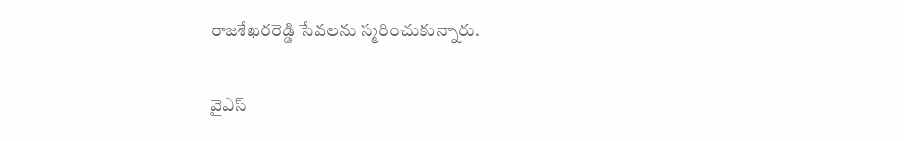రాజశేఖరరెడ్డి సేవలను స్మరించుకున్నారు.

వైఎస్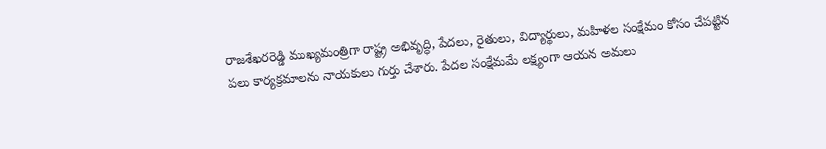రాజశేఖరరెడ్డి ముఖ్యమంత్రిగా రాష్ట్ర అభివృద్ధి, పేదలు, రైతులు, విద్యార్థులు, మహిళల సంక్షేమం కోసం చేపట్టిన పలు కార్యక్రమాలను నాయకులు గుర్తు చేశారు. పేదల సంక్షేమమే లక్ష్యంగా ఆయన అమలు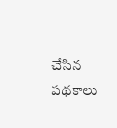చేసిన పథకాలు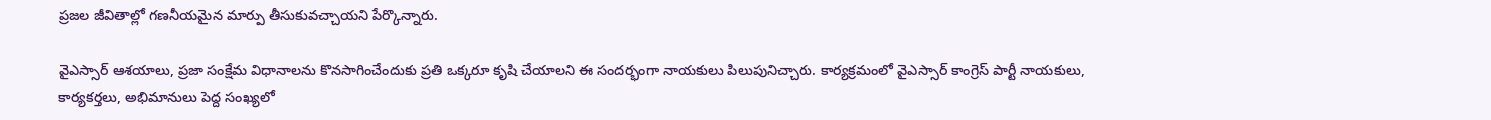ప్రజల జీవితాల్లో గణనీయమైన మార్పు తీసుకువచ్చాయని పేర్కొన్నారు.

వైఎస్సార్ ఆశయాలు, ప్రజా సంక్షేమ విధానాలను కొనసాగించేందుకు ప్రతి ఒక్కరూ కృషి చేయాలని ఈ సందర్భంగా నాయకులు పిలుపునిచ్చారు. కార్యక్రమంలో వైఎస్సార్ కాంగ్రెస్ పార్టీ నాయకులు, కార్యకర్తలు, అభిమానులు పెద్ద సంఖ్యలో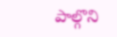పాల్గొని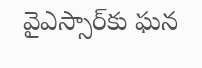వైఎస్సార్‌కు ఘన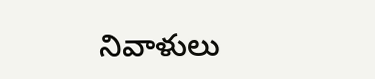నివాళులు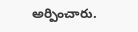అర్పించారు.